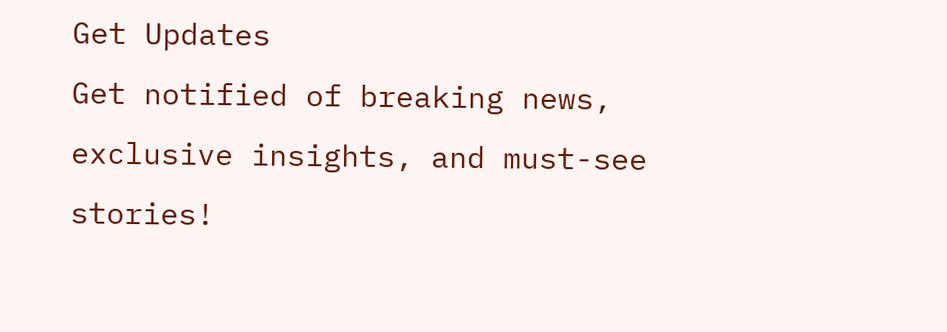Get Updates
Get notified of breaking news, exclusive insights, and must-see stories!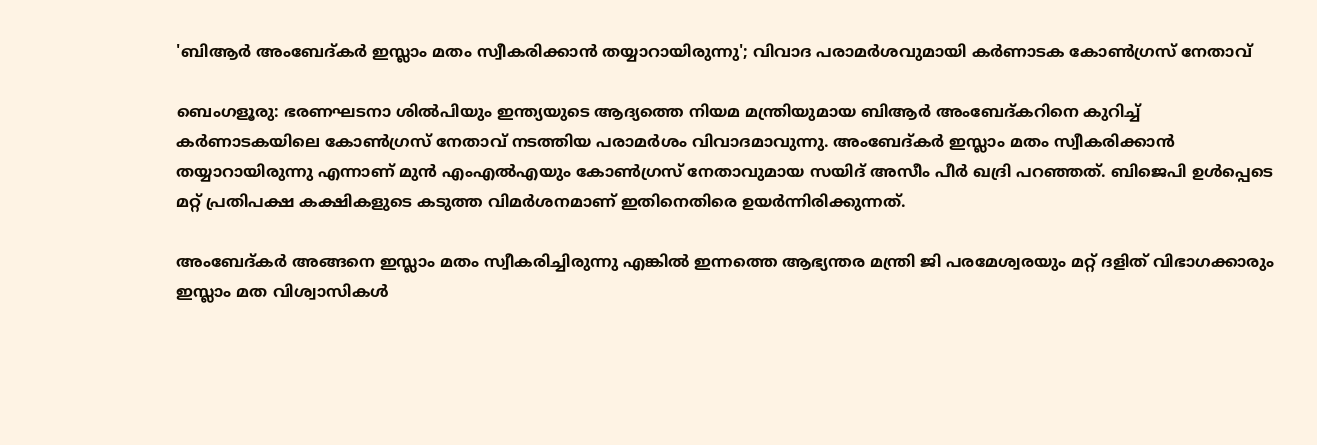'ബിആർ അംബേദ്‌കർ ഇസ്ലാം മതം സ്വീകരിക്കാൻ തയ്യാറായിരുന്നു'; വിവാദ പരാമർശവുമായി കർണാടക കോൺഗ്രസ് നേതാവ്

ബെംഗളൂരു: ഭരണഘടനാ ശിൽപിയും ഇന്ത്യയുടെ ആദ്യത്തെ നിയമ മന്ത്രിയുമായ ബിആർ അംബേദ്‌കറിനെ കുറിച്ച് കർണാടകയിലെ കോൺഗ്രസ് നേതാവ് നടത്തിയ പരാമർശം വിവാദമാവുന്നു. അംബേദ്‌കർ ഇസ്ലാം മതം സ്വീകരിക്കാൻ തയ്യാറായിരുന്നു എന്നാണ് മുൻ എംഎൽഎയും കോൺഗ്രസ് നേതാവുമായ സയിദ് അസീം പീർ ഖദ്രി പറഞ്ഞത്. ബിജെപി ഉൾപ്പെടെ മറ്റ് പ്രതിപക്ഷ കക്ഷികളുടെ കടുത്ത വിമർശനമാണ് ഇതിനെതിരെ ഉയർന്നിരിക്കുന്നത്.

അംബേദ്‌കർ അങ്ങനെ ഇസ്ലാം മതം സ്വീകരിച്ചിരുന്നു എങ്കിൽ ഇന്നത്തെ ആഭ്യന്തര മന്ത്രി ജി പരമേശ്വരയും മറ്റ് ദളിത് വിഭാഗക്കാരും ഇസ്ലാം മത വിശ്വാസികൾ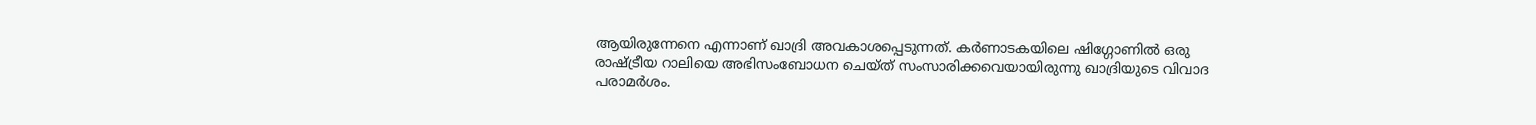ആയിരുന്നേനെ എന്നാണ് ഖാദ്രി അവകാശപ്പെടുന്നത്. കർണാടകയിലെ ഷിഗ്ഗോണിൽ ഒരു രാഷ്ട്രീയ റാലിയെ അഭിസംബോധന ചെയ്‌ത്‌ സംസാരിക്കവെയായിരുന്നു ഖാദ്രിയുടെ വിവാദ പരാമർശം.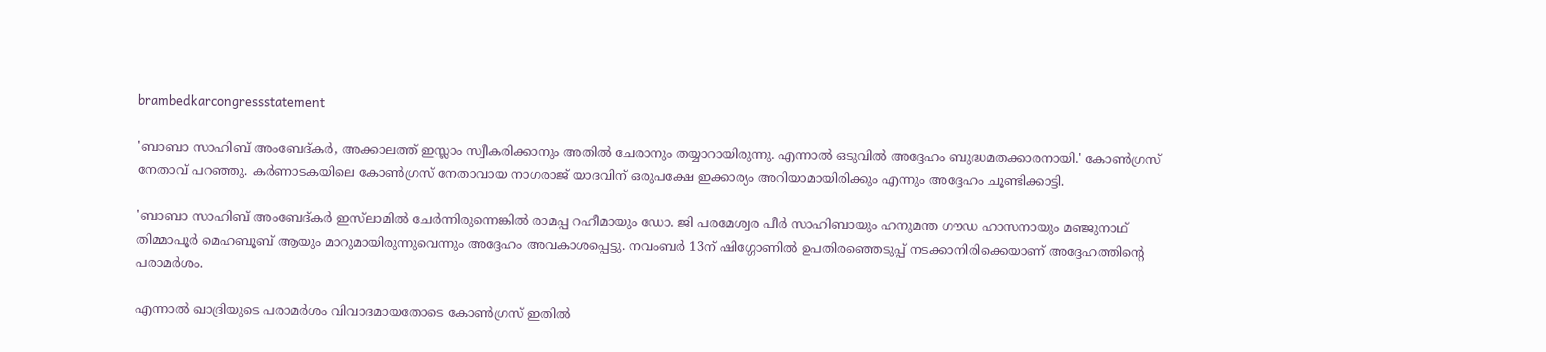brambedkarcongressstatement

'ബാബാ സാഹിബ് അംബേദ്‌കർ, അക്കാലത്ത് ഇസ്ലാം സ്വീകരിക്കാനും അതിൽ ചേരാനും തയ്യാറായിരുന്നു. എന്നാൽ ഒടുവിൽ അദ്ദേഹം ബുദ്ധമതക്കാരനായി.' കോൺഗ്രസ് നേതാവ് പറഞ്ഞു. കർണാടകയിലെ കോൺഗ്രസ് നേതാവായ നാഗരാജ് യാദവിന് ഒരുപക്ഷേ ഇക്കാര്യം അറിയാമായിരിക്കും എന്നും അദ്ദേഹം ചൂണ്ടിക്കാട്ടി.

'ബാബാ സാഹിബ് അംബേദ്‌കർ ഇസ്‌ലാമിൽ ചേർന്നിരുന്നെങ്കിൽ രാമപ്പ റഹീമായും ഡോ. ജി പരമേശ്വര പീർ സാഹിബായും ഹനുമന്ത ഗൗഡ ഹാസനായും മഞ്ജുനാഥ് തിമ്മാപൂർ മെഹബൂബ് ആയും മാറുമായിരുന്നുവെന്നും അദ്ദേഹം അവകാശപ്പെട്ടു. നവംബർ 13ന് ഷിഗ്ഗോണിൽ ഉപതിരഞ്ഞെടുപ്പ് നടക്കാനിരിക്കെയാണ് അദ്ദേഹത്തിന്റെ പരാമർശം.

എന്നാൽ ഖാദ്രിയുടെ പരാമർശം വിവാദമായതോടെ കോൺഗ്രസ് ഇതിൽ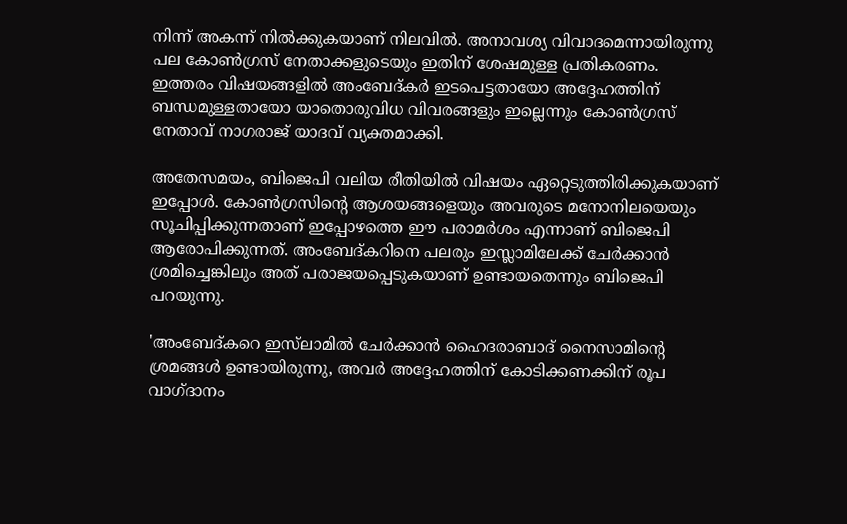നിന്ന് അകന്ന് നിൽക്കുകയാണ് നിലവിൽ. അനാവശ്യ വിവാദമെന്നായിരുന്നു പല കോൺഗ്രസ് നേതാക്കളുടെയും ഇതിന് ശേഷമുള്ള പ്രതികരണം. ഇത്തരം വിഷയങ്ങളിൽ അംബേദ്‌കർ ഇടപെട്ടതായോ അദ്ദേഹത്തിന് ബന്ധമുള്ളതായോ യാതൊരുവിധ വിവരങ്ങളും ഇല്ലെന്നും കോൺഗ്രസ് നേതാവ് നാഗരാജ് യാദവ് വ്യക്തമാക്കി.

അതേസമയം, ബിജെപി വലിയ രീതിയിൽ വിഷയം ഏറ്റെടുത്തിരിക്കുകയാണ് ഇപ്പോൾ. കോൺഗ്രസിന്റെ ആശയങ്ങളെയും അവരുടെ മനോനിലയെയും സൂചിപ്പിക്കുന്നതാണ് ഇപ്പോഴത്തെ ഈ പരാമർശം എന്നാണ് ബിജെപി ആരോപിക്കുന്നത്. അംബേദ്‌കറിനെ പലരും ഇസ്ലാമിലേക്ക് ചേർക്കാൻ ശ്രമിച്ചെങ്കിലും അത് പരാജയപ്പെടുകയാണ് ഉണ്ടായതെന്നും ബിജെപി പറയുന്നു.

'അംബേദ്‌കറെ ഇസ്‌ലാമിൽ ചേർക്കാൻ ഹൈദരാബാദ് നൈസാമിന്റെ ശ്രമങ്ങൾ ഉണ്ടായിരുന്നു, അവർ അദ്ദേഹത്തിന് കോടിക്കണക്കിന് രൂപ വാഗ്‌ദാനം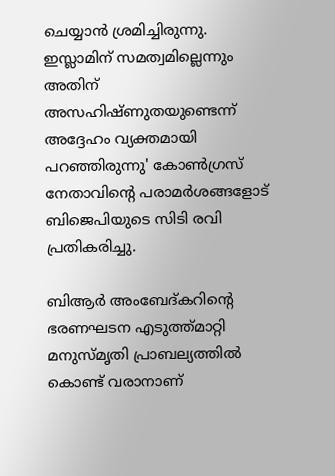ചെയ്യാൻ ശ്രമിച്ചിരുന്നു. ഇസ്ലാമിന് സമത്വമില്ലെന്നും അതിന് അസഹിഷ്‌ണുതയുണ്ടെന്ന് അദ്ദേഹം വ്യക്തമായി പറഞ്ഞിരുന്നു' കോൺഗ്രസ് നേതാവിന്റെ പരാമർശങ്ങളോട് ബിജെപിയുടെ സിടി രവി പ്രതികരിച്ചു.

ബിആർ അംബേദ്‌കറിന്റെ ഭരണഘടന എടുത്ത്മാറ്റി മനുസ്‌മൃതി പ്രാബല്യത്തിൽ കൊണ്ട് വരാനാണ്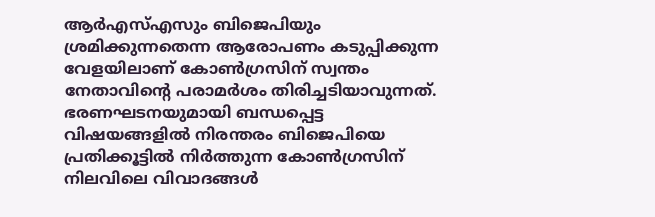ആർഎസ്എസും ബിജെപിയും ശ്രമിക്കുന്നതെന്ന ആരോപണം കടുപ്പിക്കുന്ന വേളയിലാണ് കോൺഗ്രസിന് സ്വന്തം നേതാവിന്റെ പരാമർശം തിരിച്ചടിയാവുന്നത്. ഭരണഘടനയുമായി ബന്ധപ്പെട്ട വിഷയങ്ങളിൽ നിരന്തരം ബിജെപിയെ പ്രതിക്കൂട്ടിൽ നിർത്തുന്ന കോൺഗ്രസിന് നിലവിലെ വിവാദങ്ങൾ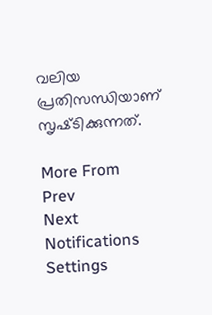വലിയ പ്രതിസന്ധിയാണ് സൃഷ്‌ടിക്കുന്നത്.

More From
Prev
Next
Notifications
Settings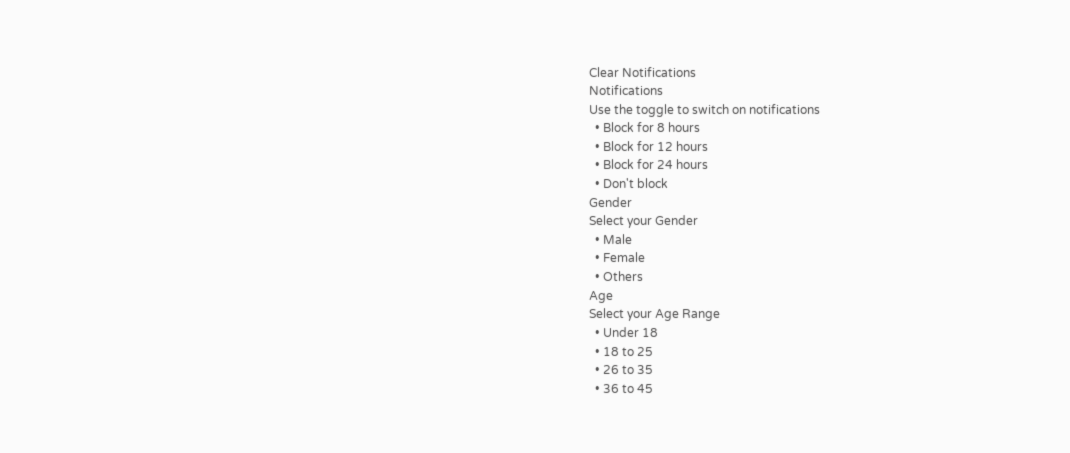Clear Notifications
Notifications
Use the toggle to switch on notifications
  • Block for 8 hours
  • Block for 12 hours
  • Block for 24 hours
  • Don't block
Gender
Select your Gender
  • Male
  • Female
  • Others
Age
Select your Age Range
  • Under 18
  • 18 to 25
  • 26 to 35
  • 36 to 45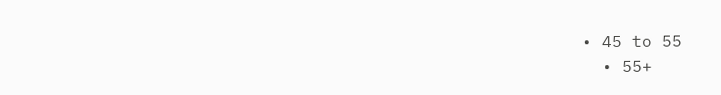• 45 to 55
  • 55+